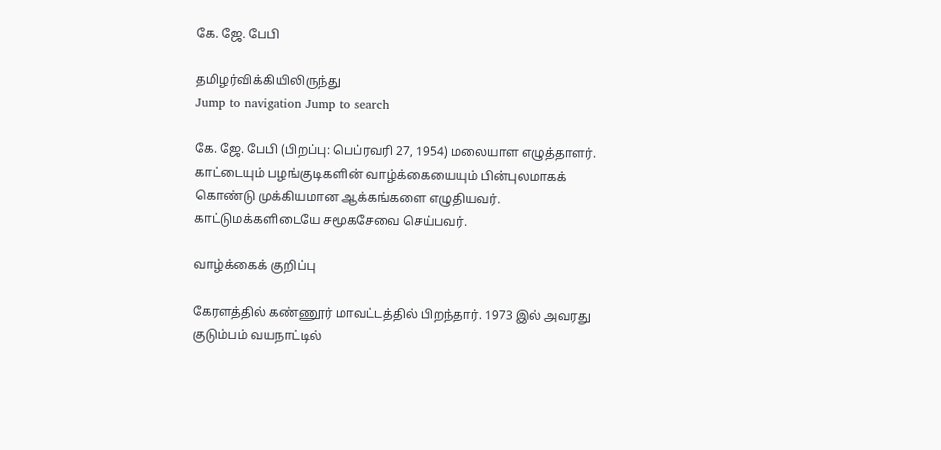கே. ஜே. பேபி

தமிழர்விக்கியிலிருந்து
Jump to navigation Jump to search

கே. ஜே. பேபி (பிறப்பு: பெப்ரவரி 27, 1954) மலையாள எழுத்தாளர். காட்டையும் பழங்குடிகளின் வாழ்க்கையையும் பின்புலமாகக் கொண்டு முக்கியமான ஆக்கங்களை எழுதியவர். காட்டுமக்களிடையே சமூகசேவை செய்பவர்.

வாழ்க்கைக் குறிப்பு

கேரளத்தில் கண்ணூர் மாவட்டத்தில் பிறந்தார். 1973 இல் அவரது குடும்பம் வயநாட்டில்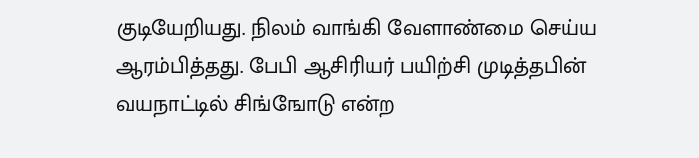குடியேறியது. நிலம் வாங்கி வேளாண்மை செய்ய ஆரம்பித்தது. பேபி ஆசிரியர் பயிற்சி முடித்தபின் வயநாட்டில் சிங்ஙோடு என்ற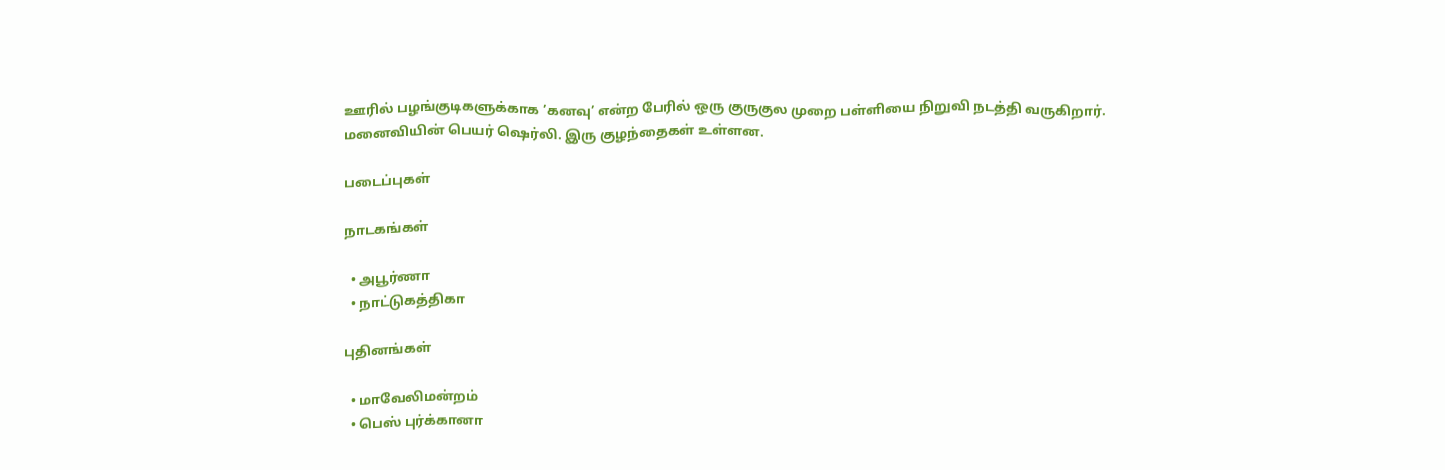ஊரில் பழங்குடிகளுக்காக ’கனவு’ என்ற பேரில் ஒரு குருகுல முறை பள்ளியை நிறுவி நடத்தி வருகிறார். மனைவியின் பெயர் ஷெர்லி. இரு குழந்தைகள் உள்ளன.

படைப்புகள்

நாடகங்கள்

  • அபூர்ணா
  • நாட்டுகத்திகா

புதினங்கள்

  • மாவேலிமன்றம்
  • பெஸ் புர்க்கானா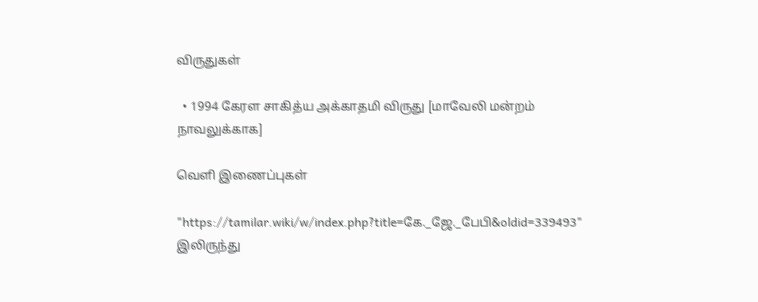விருதுகள்

  • 1994 கேரள சாகித்ய அக்காதமி விருது [மாவேலி மன்றம் நாவலுக்காக]

வெளி இணைப்புகள்

"https://tamilar.wiki/w/index.php?title=கே._ஜே._பேபி&oldid=339493" இலிருந்து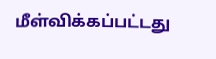மீள்விக்கப்பட்டது